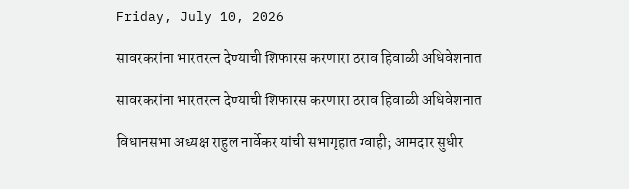Friday, July 10, 2026

सावरकरांना भारतरत्न देण्याची शिफारस करणारा ठराव हिवाळी अधिवेशनात

सावरकरांना भारतरत्न देण्याची शिफारस करणारा ठराव हिवाळी अधिवेशनात

विधानसभा अध्यक्ष राहुल नार्वेकर यांची सभागृहात ग्वाही; आमदार सुधीर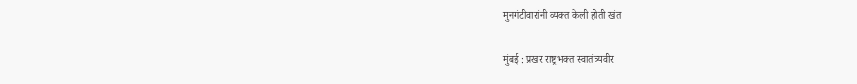मुनगंटीवारांनी व्यक्त केली होती खंत

मुंबई : प्रखर राष्ट्रभक्त स्वातंत्र्यवीर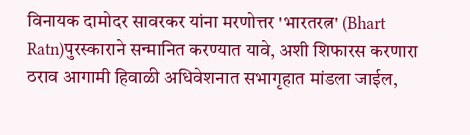विनायक दामोदर सावरकर यांना मरणोत्तर 'भारतरत्न' (Bhart Ratn)पुरस्काराने सन्मानित करण्यात यावे, अशी शिफारस करणारा ठराव आगामी हिवाळी अधिवेशनात सभागृहात मांडला जाईल,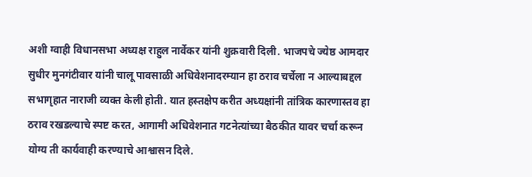अशी ग्वाही विधानसभा अध्यक्ष राहुल नार्वेकर यांनी शुक्रवारी दिली. भाजपचे ज्येष्ठ आमदार सुधीर मुनगंटीवार यांनी चालू पावसाळी अधिवेशनादरम्यान हा ठराव चर्चेला न आल्याबद्दल सभागृहात नाराजी व्यक्त केली होती. यात हस्तक्षेप करीत अध्यक्षांनी तांत्रिक कारणास्तव हा ठराव रखडल्याचे स्पष्ट करत, आगामी अधिवेशनात गटनेत्यांच्या बैठकीत यावर चर्चा करून योग्य ती कार्यवाही करण्याचे आश्वासन दिले.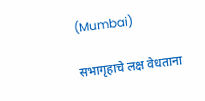(Mumbai)

सभागृहाचे लक्ष वेधताना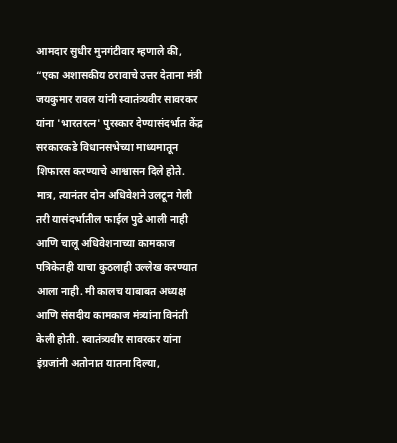आमदार सुधीर मुनगंटीवार म्हणाले की, “एका अशासकीय ठरावाचे उत्तर देताना मंत्री जयकुमार रावल यांनी स्वातंत्र्यवीर सावरकर यांना 'भारतरत्न' पुरस्कार देण्यासंदर्भात केंद्र सरकारकडे विधानसभेच्या माध्यमातून शिफारस करण्याचे आश्वासन दिले होते. मात्र, त्यानंतर दोन अधिवेशने उलटून गेली तरी यासंदर्भातील फाईल पुढे आली नाही आणि चालू अधिवेशनाच्या कामकाज पत्रिकेतही याचा कुठलाही उल्लेख करण्यात आला नाही. मी कालच याबाबत अध्यक्ष आणि संसदीय कामकाज मंत्र्यांना विनंती केली होती. स्वातंत्र्यवीर सावरकर यांना इंग्रजांनी अतोनात यातना दिल्या,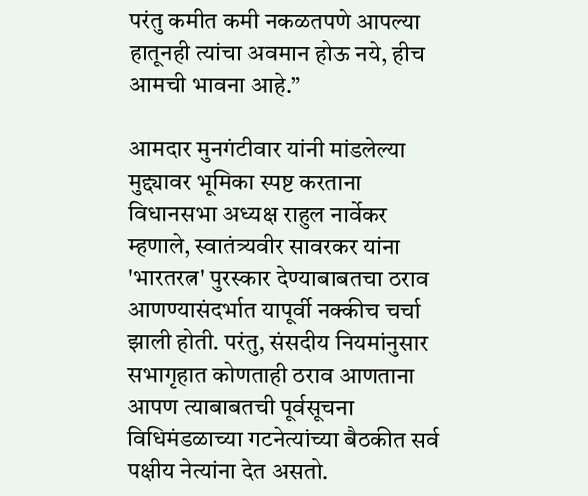परंतु कमीत कमी नकळतपणे आपल्या हातूनही त्यांचा अवमान होऊ नये, हीच आमची भावना आहे.”

आमदार मुनगंटीवार यांनी मांडलेल्या मुद्द्यावर भूमिका स्पष्ट करताना विधानसभा अध्यक्ष राहुल नार्वेकर म्हणाले, स्वातंत्र्यवीर सावरकर यांना 'भारतरत्न' पुरस्कार देण्याबाबतचा ठराव आणण्यासंदर्भात यापूर्वी नक्कीच चर्चा झाली होती. परंतु, संसदीय नियमांनुसार सभागृहात कोणताही ठराव आणताना आपण त्याबाबतची पूर्वसूचना विधिमंडळाच्या गटनेत्यांच्या बैठकीत सर्व पक्षीय नेत्यांना देत असतो.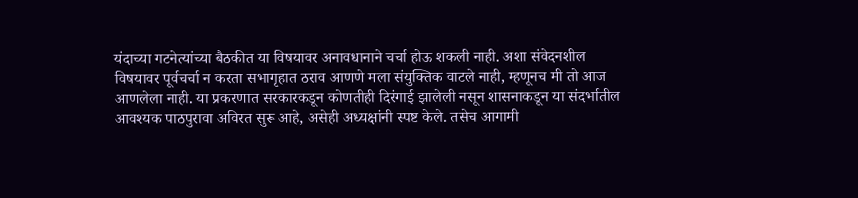यंदाच्या गटनेत्यांच्या बैठकीत या विषयावर अनावधानाने चर्चा होऊ शकली नाही. अशा संवेदनशील विषयावर पूर्वचर्चा न करता सभागृहात ठराव आणणे मला संयुक्तिक वाटले नाही, म्हणूनच मी तो आज आणलेला नाही. या प्रकरणात सरकारकडून कोणतीही दिरंगाई झालेली नसून शासनाकडून या संदर्भातील आवश्यक पाठपुरावा अविरत सुरू आहे, असेही अध्यक्षांनी स्पष्ट केले. तसेच आगामी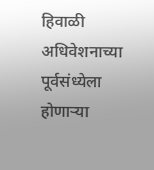हिवाळी अधिवेशनाच्या पूर्वसंध्येला होणाऱ्या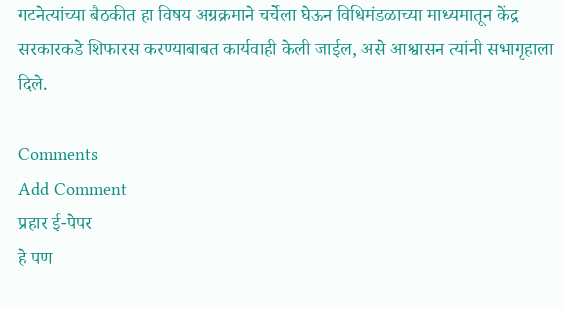गटनेत्यांच्या बैठकीत हा विषय अग्रक्रमाने चर्चेला घेऊन विधिमंडळाच्या माध्यमातून केंद्र सरकारकडे शिफारस करण्याबाबत कार्यवाही केली जाईल, असे आश्वासन त्यांनी सभागृहाला दिले.

Comments
Add Comment
प्रहार ई-पेपर
हे पण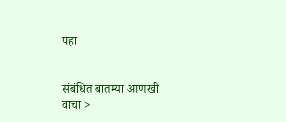पहा


संबंधित बातम्या आणखी वाचा >